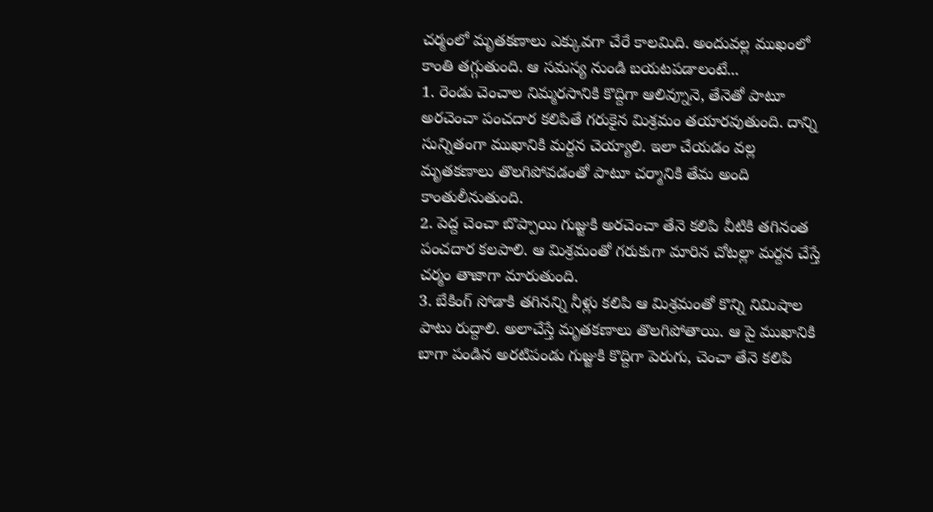చర్మంలో మృతకణాలు ఎక్కువగా చేరే కాలమిది. అందువల్ల ముఖంలో కాంతి తగ్గుతుంది. ఆ సమస్య నుండి బయటపడాలంటే...
1. రెండు చెంచాల నిమ్మరసానికి కొద్దిగా ఆలివ్నూనె, తేనెతో పాటూ అరచెంచా పంచదార కలిపితే గరుకైన మిశ్రమం తయారవుతుంది. దాన్ని సున్నితంగా ముఖానికి మర్దన చెయ్యాలి. ఇలా చేయడం వల్ల మృతకణాలు తొలగిపోవడంతో పాటూ చర్మానికి తేమ అంది కాంతులీనుతుంది.
2. పెద్ద చెంచా బొప్పాయి గుజ్జుకి అరచెంచా తేనె కలిపి వీటికి తగినంత పంచదార కలపాలి. ఆ మిశ్రమంతో గరుకుగా మారిన చోటల్లా మర్దన చేస్తే చర్మం తాజాగా మారుతుంది.
3. బేకింగ్ సోడాకి తగినన్ని నీళ్లు కలిపి ఆ మిశ్రమంతో కొన్ని నిమిషాల పాటు రుద్దాలి. అలాచేస్తే మృతకణాలు తొలగిపోతాయి. ఆ పై ముఖానికి బాగా పండిన అరటిపండు గుజ్జుకి కొద్దిగా పెరుగు, చెంచా తేనె కలిపి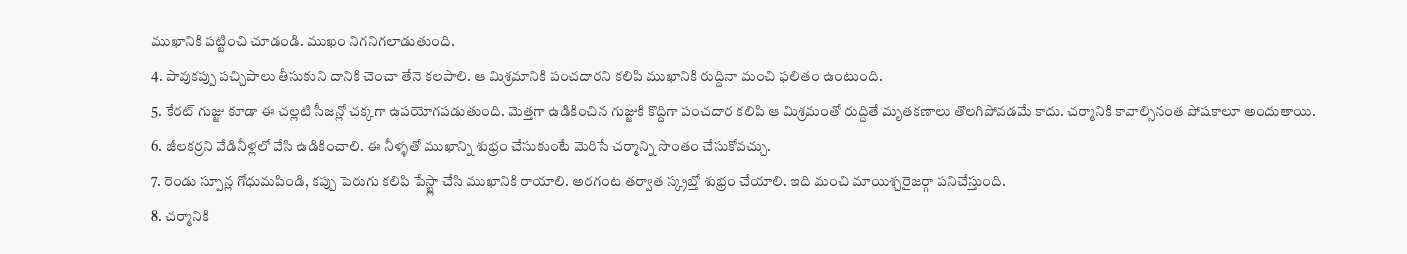ముఖానికి పట్టించి చూడండి. ముఖం నిగనిగలాడుతుంది.
4. పావుకప్పు పచ్చిపాలు తీసుకుని దానికి చెంచా తేనె కలపాలి. ఆ మిశ్రమానికి పంచదారని కలిపి ముఖానికి రుద్దినా మంచి ఫలితం ఉంటుంది.
5. కేరట్ గుజ్జు కూడా ఈ చల్లటి సీజన్లో చక్కగా ఉపయోగపడుతుంది. మెత్తగా ఉడికించిన గుజ్జుకి కొద్దిగా పంచదార కలిపి ఆ మిశ్రమంతో రుద్దితే మృతకణాలు తొలగిపోవడమే కాదు. చర్మానికి కావాల్సినంత పోషకాలూ అందుతాయి.
6. జీలకర్రని వేడినీళ్లలో వేసి ఉడికించాలి. ఈ నీళ్ళతో ముఖాన్ని శుభ్రం చేసుకుంటే మెరిసే చర్మాన్ని సొంతం చేసుకోవచ్చు.
7. రెండు స్పూన్ల గోధుమపిండి, కప్పు పెరుగు కలిపి పేస్ట్లా చేసి ముఖానికి రాయాలి. అరగంట తర్వాత స్క్రబ్తో శుభ్రం చేయాలి. ఇది మంచి మాయిశ్చరైజర్గా పనిచేస్తుంది.
8. చర్మానికి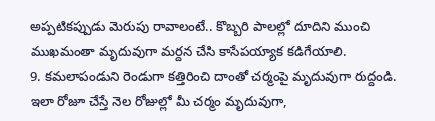అప్పటికప్పుడు మెరుపు రావాలంటే.. కొబ్బరి పాలల్లో దూదిని ముంచి ముఖమంతా మృదువుగా మర్దన చేసి కాసేపయ్యాక కడిగేయాలి.
9. కమలాపండుని రెండుగా కత్తిరించి దాంతో చర్మంపై మృదువుగా రుద్దండి. ఇలా రోజూ చేస్తే నెల రోజుల్లో మీ చర్మం మృదువుగా,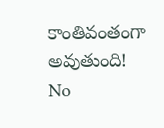కాంతివంతంగా అవుతుంది!
No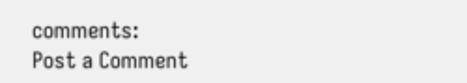comments:
Post a Comment